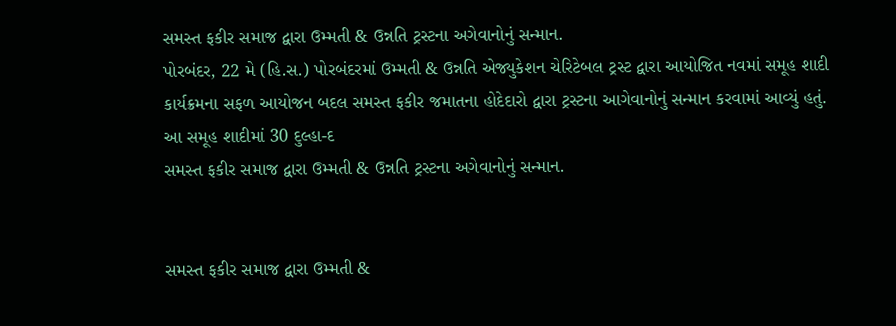સમસ્ત ફકીર સમાજ દ્વારા ઉમ્મતી & ઉન્નતિ ટ્રસ્ટના અગેવાનોનું સન્માન.
પોરબંદર, 22 મે (હિ.સ.) પોરબંદરમાં ઉમ્મતી & ઉન્નતિ એજ્યુકેશન ચેરિટેબલ ટ્રસ્ટ દ્વારા આયોજિત નવમાં સમૂહ શાદી કાર્યક્રમના સફળ આયોજન બદલ સમસ્ત ફકીર જમાતના હોદેદારો દ્વારા ટ્રસ્ટના આગેવાનોનું સન્માન કરવામાં આવ્યું હતું. આ સમૂહ શાદીમાં 30 દુલ્હા-દ
સમસ્ત ફકીર સમાજ દ્વારા ઉમ્મતી & ઉન્નતિ ટ્રસ્ટના અગેવાનોનું સન્માન.


સમસ્ત ફકીર સમાજ દ્વારા ઉમ્મતી &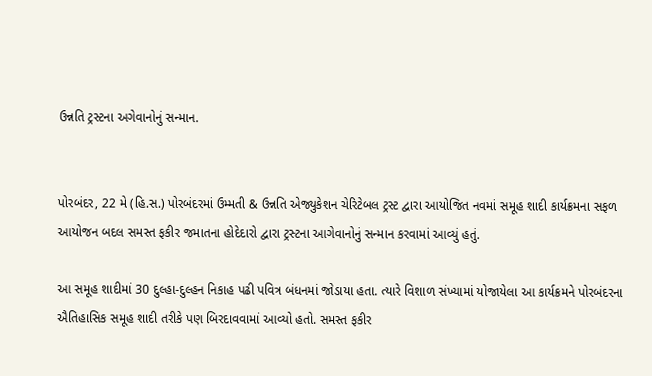ઉન્નતિ ટ્રસ્ટના અગેવાનોનું સન્માન.


પોરબંદર, 22 મે (હિ.સ.) પોરબંદરમાં ઉમ્મતી & ઉન્નતિ એજ્યુકેશન ચેરિટેબલ ટ્રસ્ટ દ્વારા આયોજિત નવમાં સમૂહ શાદી કાર્યક્રમના સફળ આયોજન બદલ સમસ્ત ફકીર જમાતના હોદેદારો દ્વારા ટ્રસ્ટના આગેવાનોનું સન્માન કરવામાં આવ્યું હતું.

આ સમૂહ શાદીમાં 30 દુલ્હા-દુલ્હન નિકાહ પઢી પવિત્ર બંધનમાં જોડાયા હતા. ત્યારે વિશાળ સંખ્યામાં યોજાયેલા આ કાર્યક્રમને પોરબંદરના ઐતિહાસિક સમૂહ શાદી તરીકે પણ બિરદાવવામાં આવ્યો હતો. સમસ્ત ફકીર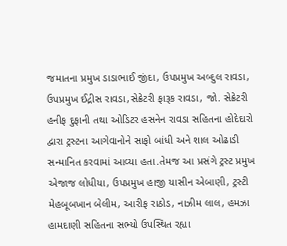જમાતના પ્રમુખ ડાડાભાઈ જીંદા, ઉપપ્રમુખ અબ્દુલ રાવડા, ઉપપ્રમુખ ઈદ્રીસ રાવડા,સેક્રેટરી ફારૂક રાવડા, જો. સેક્રેટરી હનીફ દુફાની તથા ઓડિટર હસનેન રાવડા સહિતના હોદેદારો દ્વારા ટ્રસ્ટના આગેવાનોને સાફો બાંધી અને શાલ ઓઢાડી સન્માનિત કરવામાં આવ્યા હતા.તેમજ આ પ્રસંગે ટ્રસ્ટ પ્રમુખ એજાજ લોધીયા, ઉપપ્રમુખ હાજી યાસીન એબાણી, ટ્રસ્ટી મેહબૂબખાન બેલીમ, આરીફ રાઠોડ, નાઝીમ લાલ, હમઝા હામદાણી સહિતના સભ્યો ઉપસ્થિત રહ્યા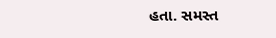હતા. સમસ્ત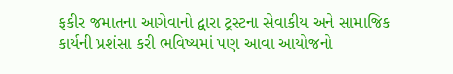ફકીર જમાતના આગેવાનો દ્વારા ટ્રસ્ટના સેવાકીય અને સામાજિક કાર્યની પ્રશંસા કરી ભવિષ્યમાં પણ આવા આયોજનો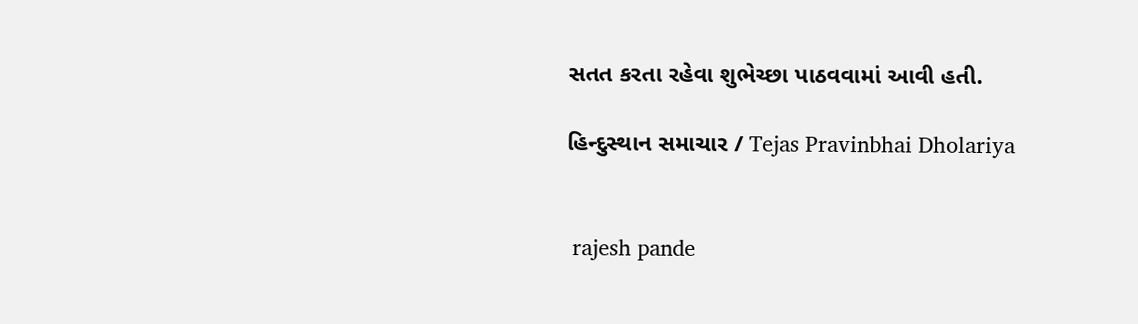સતત કરતા રહેવા શુભેચ્છા પાઠવવામાં આવી હતી.

હિન્દુસ્થાન સમાચાર / Tejas Pravinbhai Dholariya


 rajesh pande